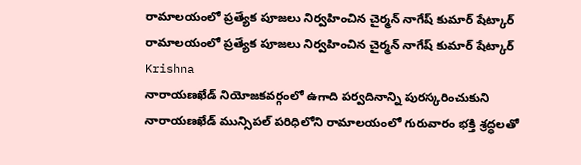రామాలయంలో ప్రత్యేక పూజలు నిర్వహించిన చైర్మన్ నాగేష్ కుమార్ షేట్కార్
రామాలయంలో ప్రత్యేక పూజలు నిర్వహించిన చైర్మన్ నాగేష్ కుమార్ షేట్కార్
Krishna
నారాయణఖేడ్ నియోజకవర్గంలో ఉగాది పర్వదినాన్ని పురస్కరించుకుని నారాయణఖేడ్ మున్సిపల్ పరిధిలోని రామాలయంలో గురువారం భక్తి శ్రద్ధలతో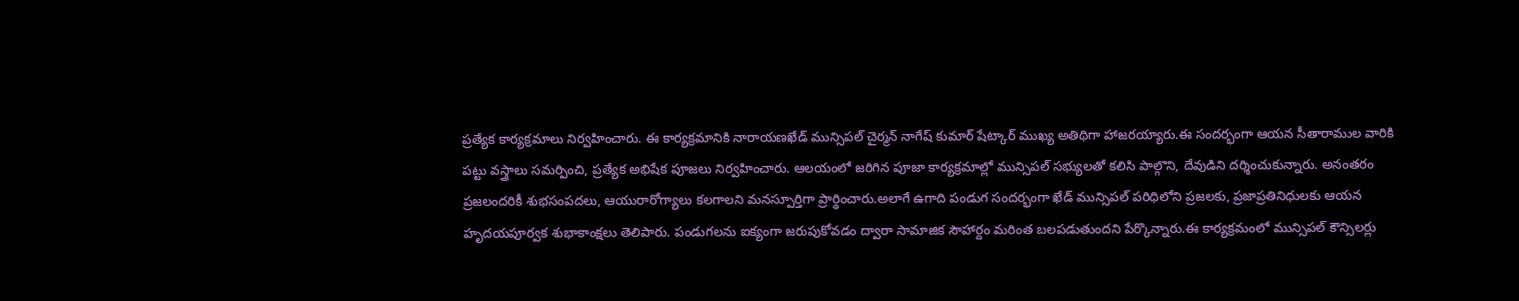ప్రత్యేక కార్యక్రమాలు నిర్వహించారు. ఈ కార్యక్రమానికి నారాయణఖేడ్ మున్సిపల్ చైర్మన్ నాగేష్ కుమార్ షేట్కార్ ముఖ్య అతిథిగా హాజరయ్యారు.ఈ సందర్భంగా ఆయన సీతారాముల వారికి పట్టు వస్త్రాలు సమర్పించి, ప్రత్యేక అభిషేక పూజలు నిర్వహించారు. ఆలయంలో జరిగిన పూజా కార్యక్రమాల్లో మున్సిపల్ సభ్యులతో కలిసి పాల్గొని, దేవుడిని దర్శించుకున్నారు. అనంతరం ప్రజలందరికీ శుభసంపదలు, ఆయురారోగ్యాలు కలగాలని మనస్పూర్తిగా ప్రార్థించారు.అలాగే ఉగాది పండుగ సందర్భంగా ఖేడ్ మున్సిపల్ పరిధిలోని ప్రజలకు, ప్రజాప్రతినిధులకు ఆయన హృదయపూర్వక శుభాకాంక్షలు తెలిపారు. పండుగలను ఐక్యంగా జరుపుకోవడం ద్వారా సామాజిక సౌహార్దం మరింత బలపడుతుందని పేర్కొన్నారు.ఈ కార్యక్రమంలో మున్సిపల్ కౌన్సిలర్లు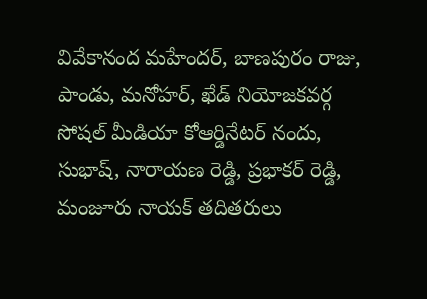వివేకానంద మహేందర్, బాణపురం రాజు, పాండు, మనోహర్, ఖేడ్ నియోజకవర్గ సోషల్ మీడియా కోఆర్డినేటర్ నందు, సుభాష్, నారాయణ రెడ్డి, ప్రభాకర్ రెడ్డి, మంజూరు నాయక్ తదితరులు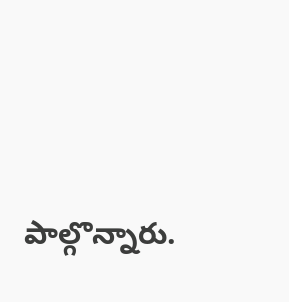పాల్గొన్నారు.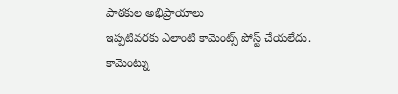పాఠకుల అభిప్రాయాలు
ఇప్పటివరకు ఎలాంటి కామెంట్స్ పోస్ట్ చేయలేదు.
కామెంట్ను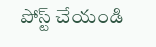పోస్ట్ చేయండి